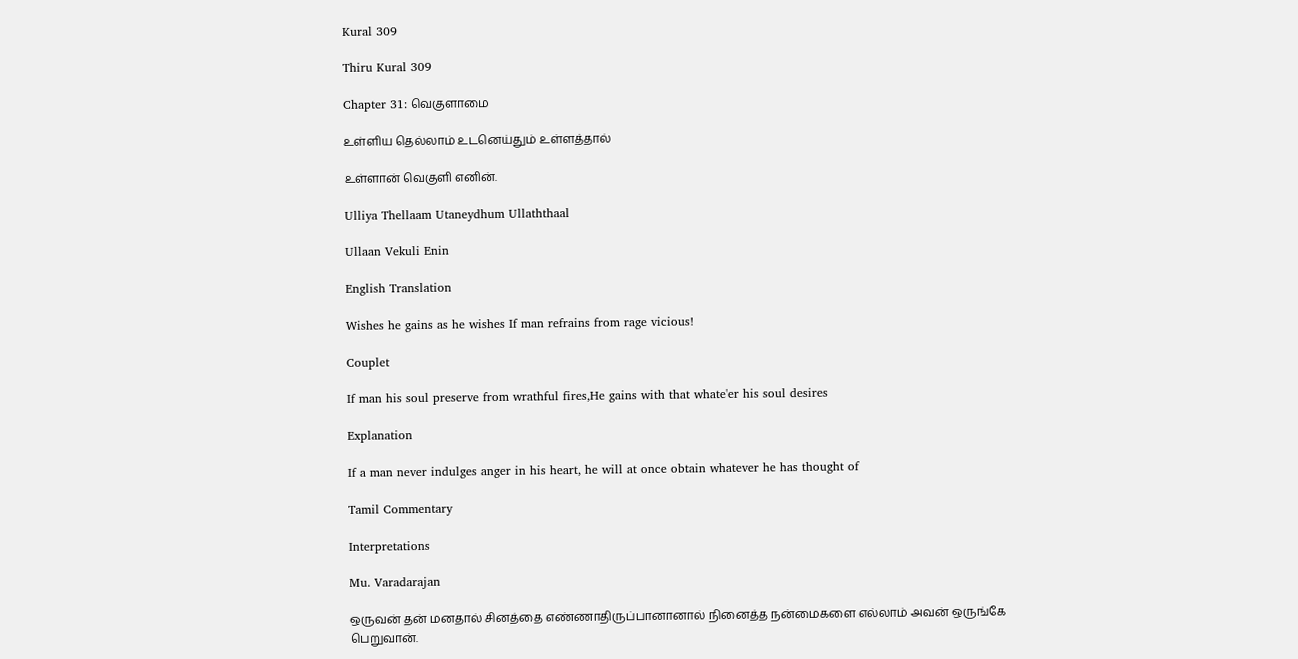Kural 309

Thiru Kural 309

Chapter 31: வெகுளாமை

உள்ளிய தெல்லாம் உடனெய்தும் உள்ளத்தால்

உள்ளான் வெகுளி எனின்.

Ulliya Thellaam Utaneydhum Ullaththaal

Ullaan Vekuli Enin

English Translation

Wishes he gains as he wishes If man refrains from rage vicious!

Couplet

If man his soul preserve from wrathful fires,He gains with that whate'er his soul desires

Explanation

If a man never indulges anger in his heart, he will at once obtain whatever he has thought of

Tamil Commentary

Interpretations

Mu. Varadarajan

ஒருவன் தன் மனதால் சினத்தை எண்ணாதிருப்பானானால் நினைத்த நன்மைகளை எல்லாம் அவன் ஒருங்கே பெறுவான்.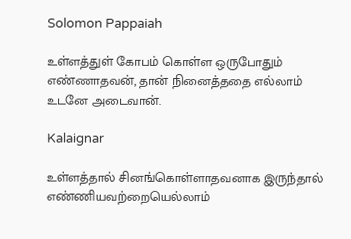Solomon Pappaiah

உள்ளத்துள் கோபம் கொள்ள ஒருபோதும் எண்ணாதவன், தான் நினைத்ததை எல்லாம் உடனே அடைவான்.

Kalaignar

உள்ளத்தால் சினங்கொள்ளாதவனாக இருந்தால் எண்ணியவற்றையெல்லாம்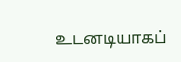உடனடியாகப்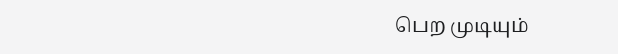பெற முடியும்